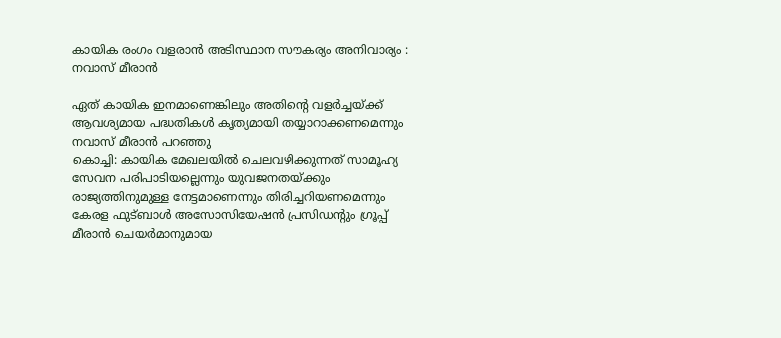കായിക രംഗം വളരാന്‍ അടിസ്ഥാന സൗകര്യം അനിവാര്യം :  നവാസ് മീരാന്‍

ഏത് കായിക ഇനമാണെങ്കിലും അതിന്റെ വളര്‍ച്ചയ്ക്ക് ആവശ്യമായ പദ്ധതികള്‍ കൃത്യമായി തയ്യാറാക്കണമെന്നും നവാസ് മീരാന്‍ പറഞ്ഞു
കൊച്ചി: കായിക മേഖലയില്‍ ചെലവഴിക്കുന്നത് സാമൂഹ്യ സേവന പരിപാടിയല്ലെന്നും യുവജനതയ്ക്കും രാജ്യത്തിനുമുള്ള നേട്ടമാണെന്നും തിരിച്ചറിയണമെന്നും കേരള ഫുട്ബാള്‍ അസോസിയേഷന്‍ പ്രസിഡന്റും ഗ്രൂപ്പ് മീരാന്‍ ചെയര്‍മാനുമായ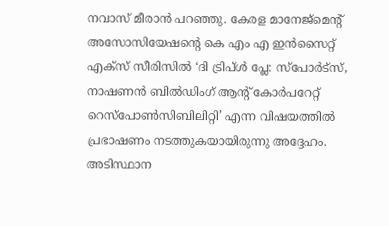നവാസ് മീരാന്‍ പറഞ്ഞു. കേരള മാനേജ്‌മെന്റ് അസോസിയേഷന്റെ കെ എം എ ഇന്‍സൈറ്റ് എക്‌സ് സീരിസില്‍ ‘ദി ട്രിപ്ള്‍ പ്ലേ: സ്‌പോര്‍ട്‌സ്, നാഷണന്‍ ബില്‍ഡിംഗ് ആന്റ് കോര്‍പറേറ്റ് റെസ്‌പോണ്‍സിബിലിറ്റി’ എന്ന വിഷയത്തില്‍ പ്രഭാഷണം നടത്തുകയായിരുന്നു അദ്ദേഹം. അടിസ്ഥാന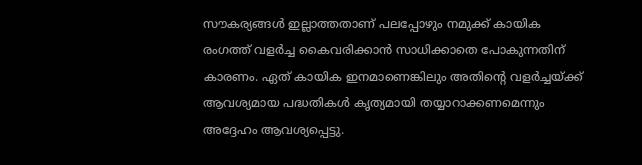സൗകര്യങ്ങള്‍ ഇല്ലാത്തതാണ് പലപ്പോഴും നമുക്ക് കായിക രംഗത്ത് വളര്‍ച്ച കൈവരിക്കാന്‍ സാധിക്കാതെ പോകുന്നതിന് കാരണം. ഏത് കായിക ഇനമാണെങ്കിലും അതിന്റെ വളര്‍ച്ചയ്ക്ക് ആവശ്യമായ പദ്ധതികള്‍ കൃത്യമായി തയ്യാറാക്കണമെന്നും അദ്ദേഹം ആവശ്യപ്പെട്ടു.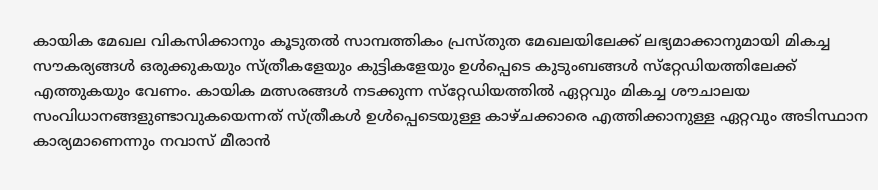കായിക മേഖല വികസിക്കാനും കൂടുതല്‍ സാമ്പത്തികം പ്രസ്തുത മേഖലയിലേക്ക് ലഭ്യമാക്കാനുമായി മികച്ച സൗകര്യങ്ങള്‍ ഒരുക്കുകയും സ്ത്രീകളേയും കുട്ടികളേയും ഉള്‍പ്പെടെ കുടുംബങ്ങള്‍ സ്‌റ്റേഡിയത്തിലേക്ക് എത്തുകയും വേണം. കായിക മത്സരങ്ങള്‍ നടക്കുന്ന സ്‌റ്റേഡിയത്തില്‍ ഏറ്റവും മികച്ച ശൗചാലയ സംവിധാനങ്ങളുണ്ടാവുകയെന്നത് സ്ത്രീകള്‍ ഉള്‍പ്പെടെയുള്ള കാഴ്ചക്കാരെ എത്തിക്കാനുള്ള ഏറ്റവും അടിസ്ഥാന കാര്യമാണെന്നും നവാസ് മീരാന്‍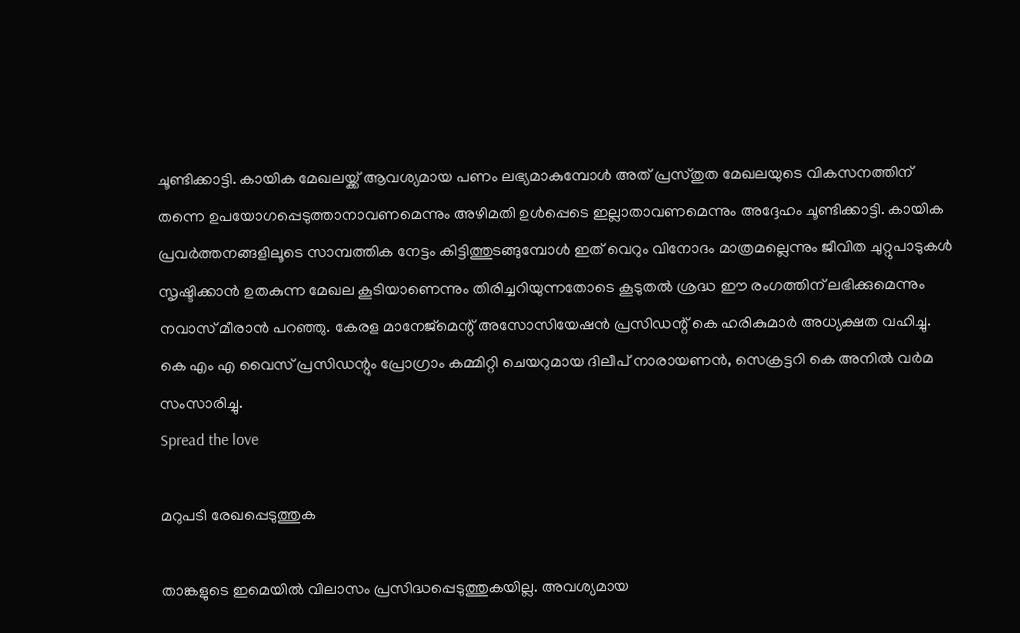ചൂണ്ടിക്കാട്ടി. കായിക മേഖലയ്ക്ക് ആവശ്യമായ പണം ലഭ്യമാകുമ്പോള്‍ അത് പ്രസ്തുത മേഖലയുടെ വികസനത്തിന് തന്നെ ഉപയോഗപ്പെടുത്താനാവണമെന്നും അഴിമതി ഉള്‍പ്പെടെ ഇല്ലാതാവണമെന്നും അദ്ദേഹം ചൂണ്ടിക്കാട്ടി. കായിക പ്രവര്‍ത്തനങ്ങളിലൂടെ സാമ്പത്തിക നേട്ടം കിട്ടിത്തുടങ്ങുമ്പോള്‍ ഇത് വെറും വിനോദം മാത്രമല്ലെന്നും ജീവിത ചുറ്റുപാടുകള്‍ സൃഷ്ടിക്കാന്‍ ഉതകുന്ന മേഖല കൂടിയാണെന്നും തിരിച്ചറിയുന്നതോടെ കൂടുതല്‍ ശ്രദ്ധ ഈ രംഗത്തിന് ലഭിക്കുമെന്നും നവാസ് മീരാന്‍ പറഞ്ഞു. കേരള മാനേജ്‌മെന്റ് അസോസിയേഷന്‍ പ്രസിഡന്റ് കെ ഹരികുമാര്‍ അധ്യക്ഷത വഹിച്ചു. കെ എം എ വൈസ് പ്രസിഡന്റും പ്രോഗ്രാം കമ്മിറ്റി ചെയറുമായ ദിലീപ് നാരായണന്‍, സെക്രട്ടറി കെ അനില്‍ വര്‍മ സംസാരിച്ചു.
Spread the love

മറുപടി രേഖപ്പെടുത്തുക

താങ്കളുടെ ഇമെയില്‍ വിലാസം പ്രസിദ്ധപ്പെടുത്തുകയില്ല. അവശ്യമായ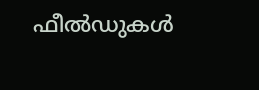ഫീല്‍ഡുകള്‍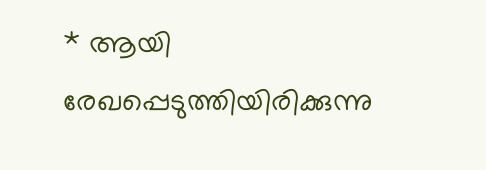* ആയി രേഖപ്പെടുത്തിയിരിക്കുന്നു